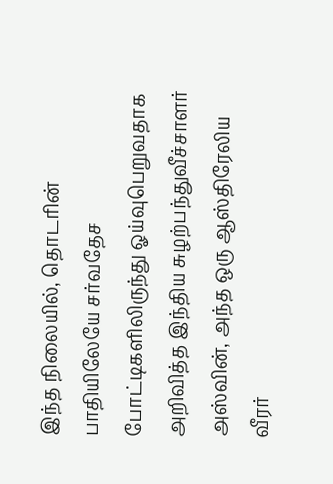இந்த நிலையில், தொடரின் பாதியிலேயே சர்வதேச போட்டிகளிலிருந்து ஓய்வுபெறுவதாக அறிவித்த இந்திய சுழற்பந்துவீச்சாளர் அஸ்வின், அந்த ஒரு ஆஸ்திரேலிய வீரர்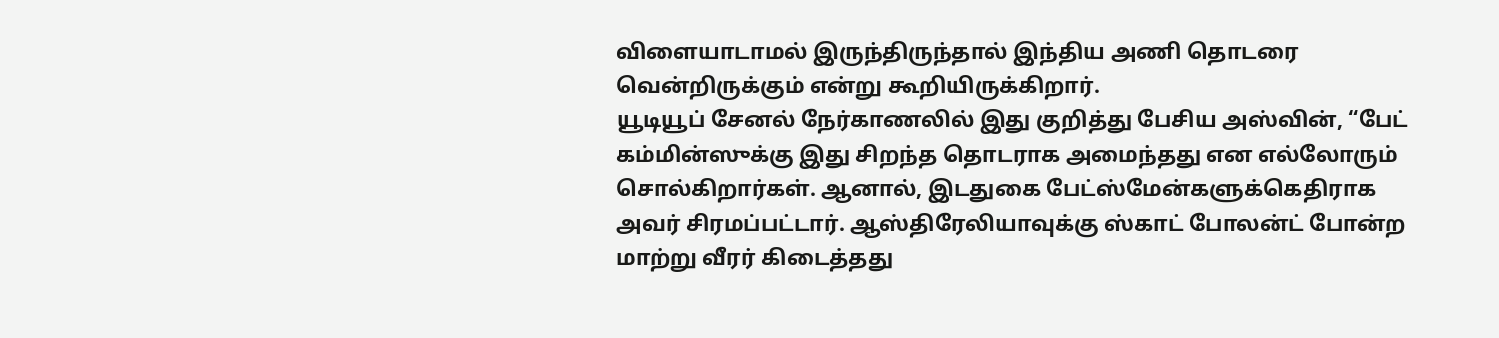விளையாடாமல் இருந்திருந்தால் இந்திய அணி தொடரை வென்றிருக்கும் என்று கூறியிருக்கிறார்.
யூடியூப் சேனல் நேர்காணலில் இது குறித்து பேசிய அஸ்வின், “பேட் கம்மின்ஸுக்கு இது சிறந்த தொடராக அமைந்தது என எல்லோரும் சொல்கிறார்கள். ஆனால், இடதுகை பேட்ஸ்மேன்களுக்கெதிராக அவர் சிரமப்பட்டார். ஆஸ்திரேலியாவுக்கு ஸ்காட் போலன்ட் போன்ற மாற்று வீரர் கிடைத்தது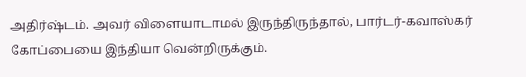அதிர்ஷ்டம். அவர் விளையாடாமல் இருந்திருந்தால், பார்டர்-கவாஸ்கர் கோப்பையை இந்தியா வென்றிருக்கும்.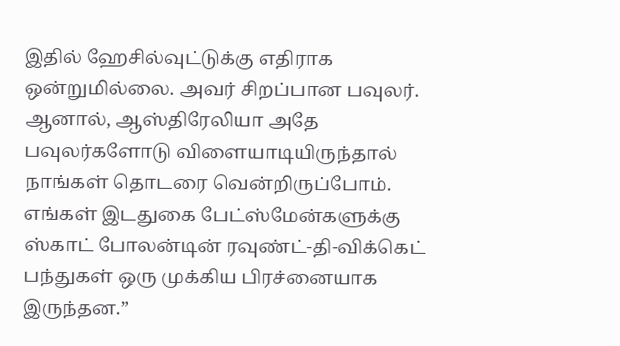இதில் ஹேசில்வுட்டுக்கு எதிராக ஒன்றுமில்லை. அவர் சிறப்பான பவுலர். ஆனால், ஆஸ்திரேலியா அதே பவுலர்களோடு விளையாடியிருந்தால் நாங்கள் தொடரை வென்றிருப்போம். எங்கள் இடதுகை பேட்ஸ்மேன்களுக்கு ஸ்காட் போலன்டின் ரவுண்ட்-தி-விக்கெட் பந்துகள் ஒரு முக்கிய பிரச்னையாக இருந்தன.”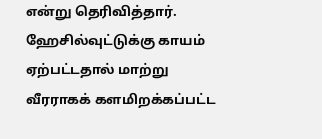என்று தெரிவித்தார்.
ஹேசில்வுட்டுக்கு காயம் ஏற்பட்டதால் மாற்று வீரராகக் களமிறக்கப்பட்ட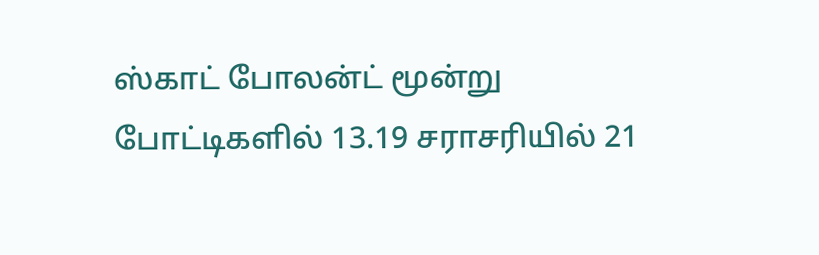ஸ்காட் போலன்ட் மூன்று போட்டிகளில் 13.19 சராசரியில் 21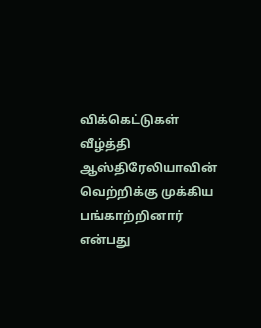விக்கெட்டுகள் வீழ்த்தி ஆஸ்திரேலியாவின் வெற்றிக்கு முக்கிய பங்காற்றினார் என்பது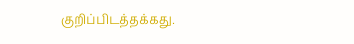குறிப்பிடத்தக்கது.